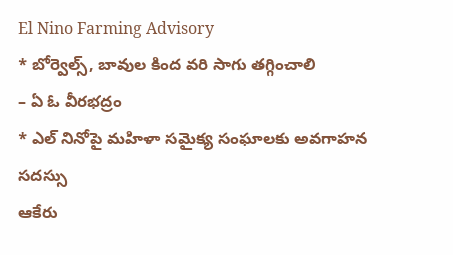El Nino Farming Advisory
* బోర్వెల్స్, బావుల కింద వరి సాగు తగ్గించాలి
– ఏ ఓ వీరభద్రం
* ఎల్ నినోపై మహిళా సమైక్య సంఘాలకు అవగాహన సదస్సు
ఆకేరు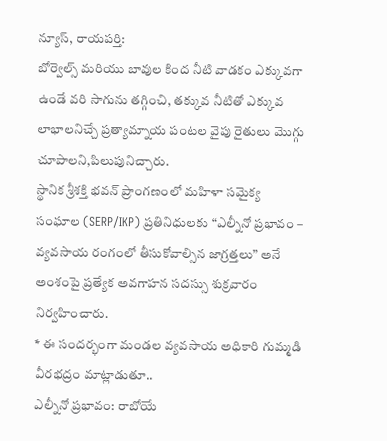న్యూస్, రాయపర్తి:
బోర్వెల్స్ మరియు బావుల కింద నీటి వాడకం ఎక్కువగా ఉండే వరి సాగును తగ్గించి, తక్కువ నీటితో ఎక్కువ లాభాలనిచ్చే ప్రత్యామ్నాయ పంటల వైపు రైతులు మొగ్గు చూపాలని,పిలుపునిచ్చారు.
స్థానిక శ్రీశక్తి భవన్ ప్రాంగణంలో మహిళా సమైక్య సంఘాల (SERP/IKP) ప్రతినిధులకు “ఎల్నీనో ప్రభావం – వ్యవసాయ రంగంలో తీసుకోవాల్సిన జాగ్రత్తలు” అనే అంశంపై ప్రత్యేక అవగాహన సదస్సు శుక్రవారం నిర్వహించారు.
* ఈ సందర్భంగా మండల వ్యవసాయ అధికారి గుమ్మడి వీరభద్రం మాట్లాడుతూ..
ఎల్నీనో ప్రభావం: రాబోయే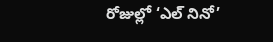రోజుల్లో ‘ఎల్ నినో’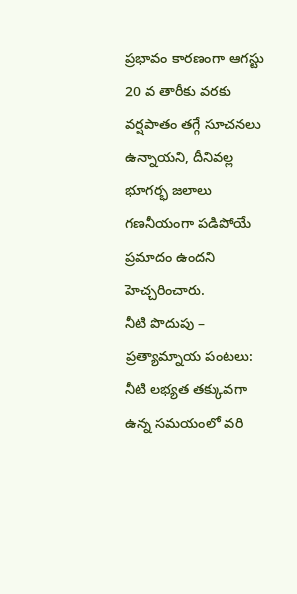ప్రభావం కారణంగా ఆగస్టు 20 వ తారీకు వరకు వర్షపాతం తగ్గే సూచనలు ఉన్నాయని, దీనివల్ల భూగర్భ జలాలు గణనీయంగా పడిపోయే ప్రమాదం ఉందని హెచ్చరించారు.
నీటి పొదుపు – ప్రత్యామ్నాయ పంటలు: నీటి లభ్యత తక్కువగా ఉన్న సమయంలో వరి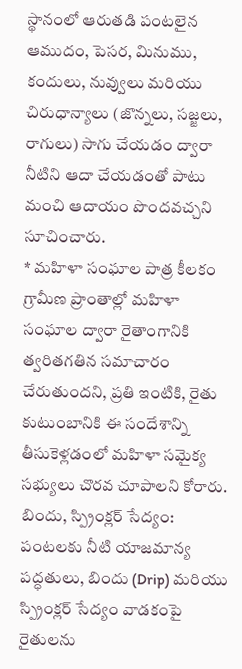స్థానంలో ఆరుతడి పంటలైన ఆముదం, పెసర, మినుము, కందులు, నువ్వులు మరియు చిరుధాన్యాలు (జొన్నలు, సజ్జలు, రాగులు) సాగు చేయడం ద్వారా నీటిని ఆదా చేయడంతో పాటు మంచి ఆదాయం పొందవచ్చని సూచించారు.
* మహిళా సంఘాల పాత్ర కీలకం
గ్రామీణ ప్రాంతాల్లో మహిళా సంఘాల ద్వారా రైతాంగానికి త్వరితగతిన సమాచారం చేరుతుందని, ప్రతి ఇంటికి, రైతు కుటుంబానికి ఈ సందేశాన్ని తీసుకెళ్లడంలో మహిళా సమైక్య సభ్యులు చొరవ చూపాలని కోరారు.
బిందు, స్ప్రింక్లర్ సేద్యం: పంటలకు నీటి యాజమాన్య పద్ధతులు, బిందు (Drip) మరియు స్ప్రింక్లర్ సేద్యం వాడకంపై రైతులను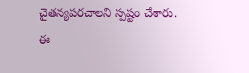చైతన్యపరచాలని స్పష్టం చేశారు.
ఈ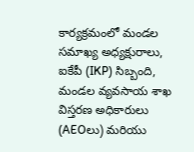కార్యక్రమంలో మండల సమాఖ్య అధ్యక్షురాలు, ఐకేపీ (IKP) సిబ్బంది, మండల వ్యవసాయ శాఖ విస్తరణ అధికారులు (AEOలు) మరియు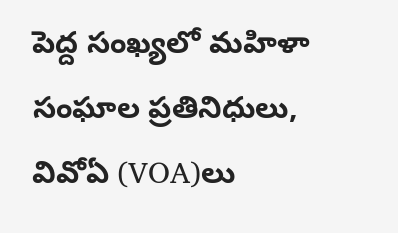పెద్ద సంఖ్యలో మహిళా సంఘాల ప్రతినిధులు, వివోఏ (VOA)లు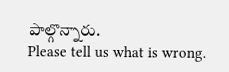పాల్గొన్నారు.
Please tell us what is wrong.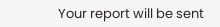Your report will be sent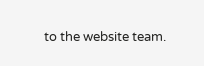to the website team.